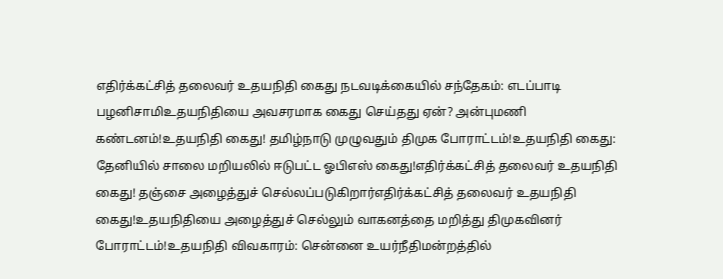எதிர்க்கட்சித் தலைவர் உதயநிதி கைது நடவடிக்கையில் சந்தேகம்: எடப்பாடி பழனிசாமிஉதயநிதியை அவசரமாக கைது செய்தது ஏன்? அன்புமணி கண்டனம்!உதயநிதி கைது! தமிழ்நாடு முழுவதும் திமுக போராட்டம்!உதயநிதி கைது: தேனியில் சாலை மறியலில் ஈடுபட்ட ஓபிஎஸ் கைது!எதிர்க்கட்சித் தலைவர் உதயநிதி கைது! தஞ்சை அழைத்துச் செல்லப்படுகிறார்எதிர்க்கட்சித் தலைவர் உதயநிதி கைது!உதயநிதியை அழைத்துச் செல்லும் வாகனத்தை மறித்து திமுகவினர் போராட்டம்!உதயநிதி விவகாரம்: சென்னை உயர்நீதிமன்றத்தில்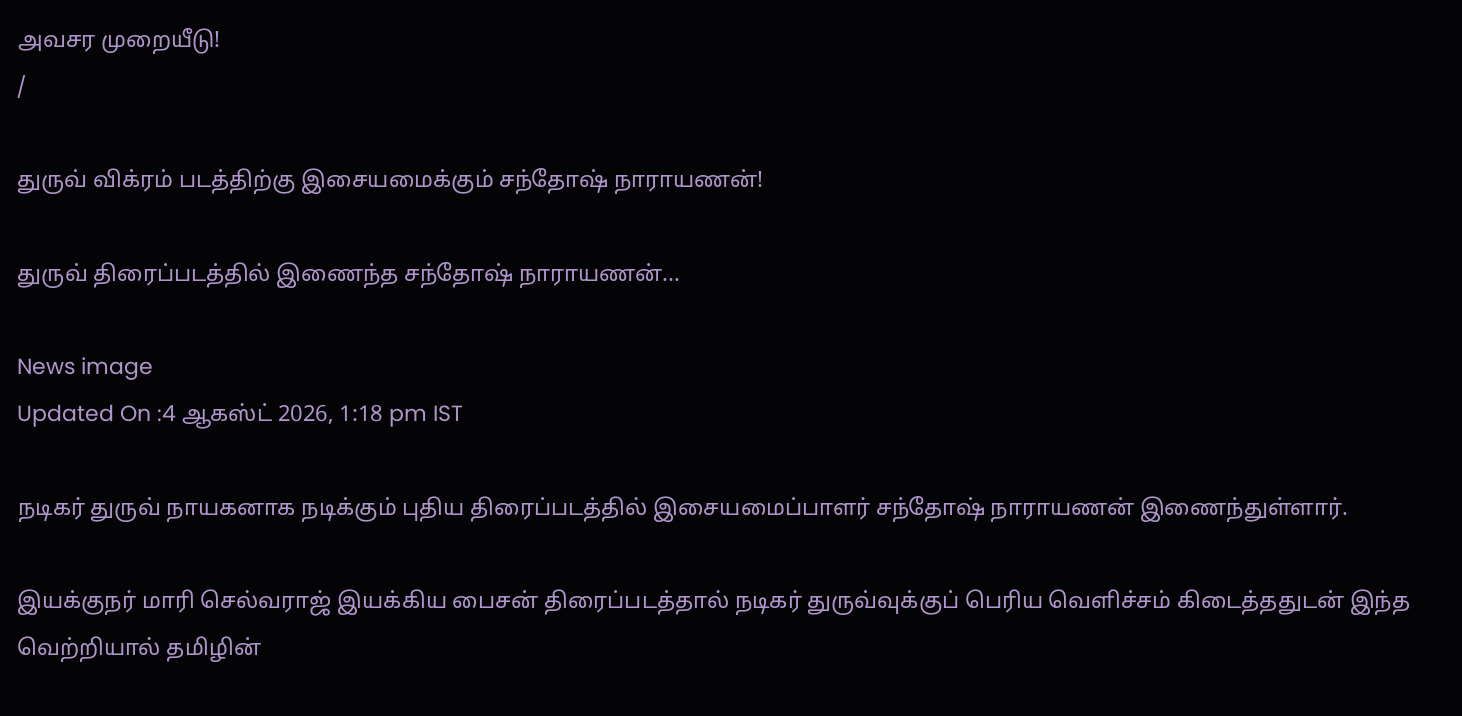அவசர முறையீடு!
/

துருவ் விக்ரம் படத்திற்கு இசையமைக்கும் சந்தோஷ் நாராயணன்!

துருவ் திரைப்படத்தில் இணைந்த சந்தோஷ் நாராயணன்...

News image
Updated On :4 ஆகஸ்ட் 2026, 1:18 pm IST

நடிகர் துருவ் நாயகனாக நடிக்கும் புதிய திரைப்படத்தில் இசையமைப்பாளர் சந்தோஷ் நாராயணன் இணைந்துள்ளார்.

இயக்குநர் மாரி செல்வராஜ் இயக்கிய பைசன் திரைப்படத்தால் நடிகர் துருவ்வுக்குப் பெரிய வெளிச்சம் கிடைத்ததுடன் இந்த வெற்றியால் தமிழின்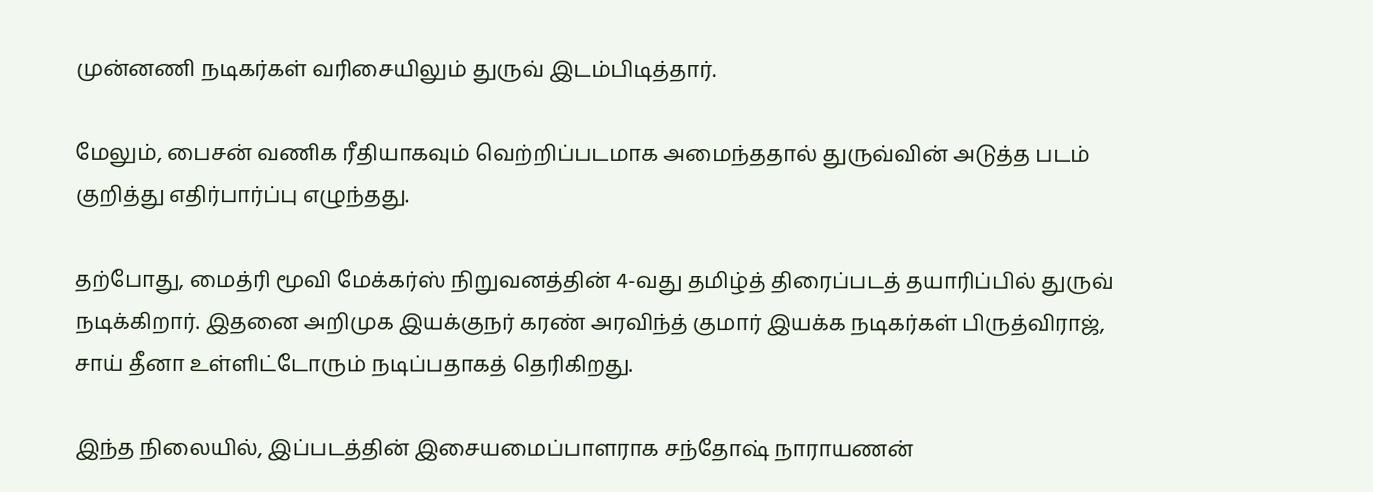முன்னணி நடிகர்கள் வரிசையிலும் துருவ் இடம்பிடித்தார்.

மேலும், பைசன் வணிக ரீதியாகவும் வெற்றிப்படமாக அமைந்ததால் துருவ்வின் அடுத்த படம் குறித்து எதிர்பார்ப்பு எழுந்தது.

தற்போது, மைத்ரி மூவி மேக்கர்ஸ் நிறுவனத்தின் 4-வது தமிழ்த் திரைப்படத் தயாரிப்பில் துருவ் நடிக்கிறார். இதனை அறிமுக இயக்குநர் கரண் அரவிந்த் குமார் இயக்க நடிகர்கள் பிருத்விராஜ், சாய் தீனா உள்ளிட்டோரும் நடிப்பதாகத் தெரிகிறது.

இந்த நிலையில், இப்படத்தின் இசையமைப்பாளராக சந்தோஷ் நாராயணன்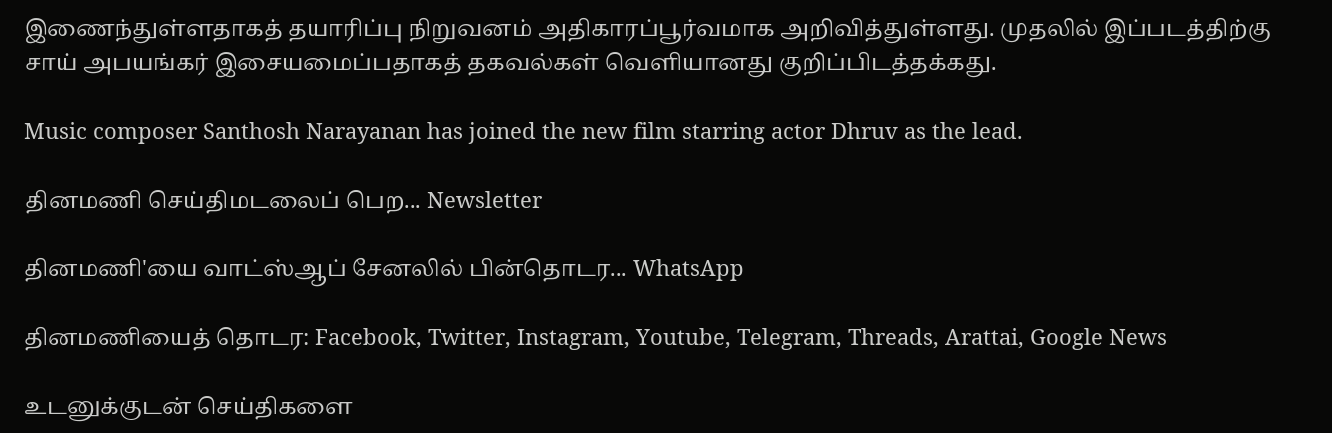இணைந்துள்ளதாகத் தயாரிப்பு நிறுவனம் அதிகாரப்பூர்வமாக அறிவித்துள்ளது. முதலில் இப்படத்திற்கு சாய் அபயங்கர் இசையமைப்பதாகத் தகவல்கள் வெளியானது குறிப்பிடத்தக்கது.

Music composer Santhosh Narayanan has joined the new film starring actor Dhruv as the lead.

தினமணி செய்திமடலைப் பெற... Newsletter

தினமணி'யை வாட்ஸ்ஆப் சேனலில் பின்தொடர... WhatsApp

தினமணியைத் தொடர: Facebook, Twitter, Instagram, Youtube, Telegram, Threads, Arattai, Google News

உடனுக்குடன் செய்திகளை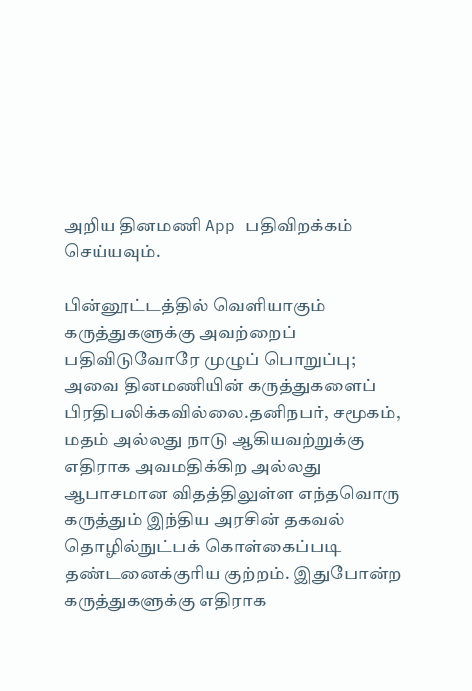அறிய தினமணி App பதிவிறக்கம் செய்யவும்.

பின்னூட்டத்தில் வெளியாகும் கருத்துகளுக்கு அவற்றைப் பதிவிடுவோரே முழுப் பொறுப்பு; அவை தினமணியின் கருத்துகளைப் பிரதிபலிக்கவில்லை.தனிநபர், சமூகம், மதம் அல்லது நாடு ஆகியவற்றுக்கு எதிராக அவமதிக்கிற அல்லது ஆபாசமான விதத்திலுள்ள எந்தவொரு கருத்தும் இந்திய அரசின் தகவல் தொழில்நுட்பக் கொள்கைப்படி தண்டனைக்குரிய குற்றம். இதுபோன்ற கருத்துகளுக்கு எதிராக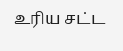உரிய சட்ட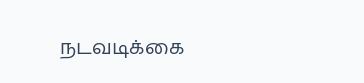நடவடிக்கை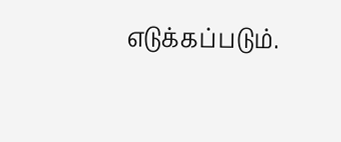எடுக்கப்படும்.